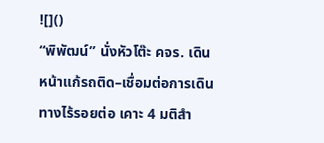![]()
“พิพัฒน์” นั่งหัวโต๊ะ คจร. เดินหน้าแก้รถติด–เชื่อมต่อการเดินทางไร้รอยต่อ เคาะ 4 มติสำ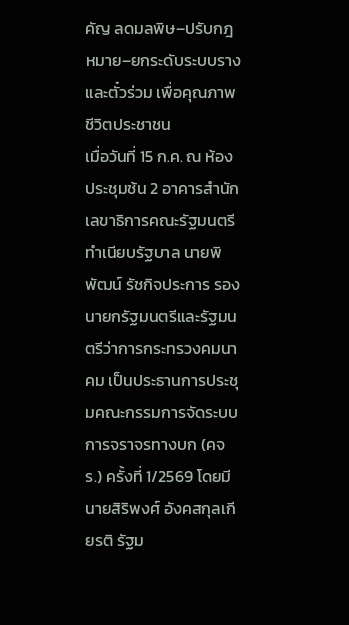คัญ ลดมลพิษ–ปรับกฎหมาย–ยกระดับระบบรางและตั๋วร่วม เพื่อคุณภาพชีวิตประชาชน
เมื่อวันที่ 15 ก.ค. ณ ห้องประชุมช้น 2 อาคารสำนักเลขาธิการคณะรัฐมนตรี ทำเนียบรัฐบาล นายพิพัฒน์ รัชกิจประการ รองนายกรัฐมนตรีและรัฐมนตรีว่าการกระทรวงคมนาคม เป็นประธานการประชุมคณะกรรมการจัดระบบการจราจรทางบก (คจร.) ครั้งที่ 1/2569 โดยมี นายสิริพงศ์ อังคสกุลเกียรติ รัฐม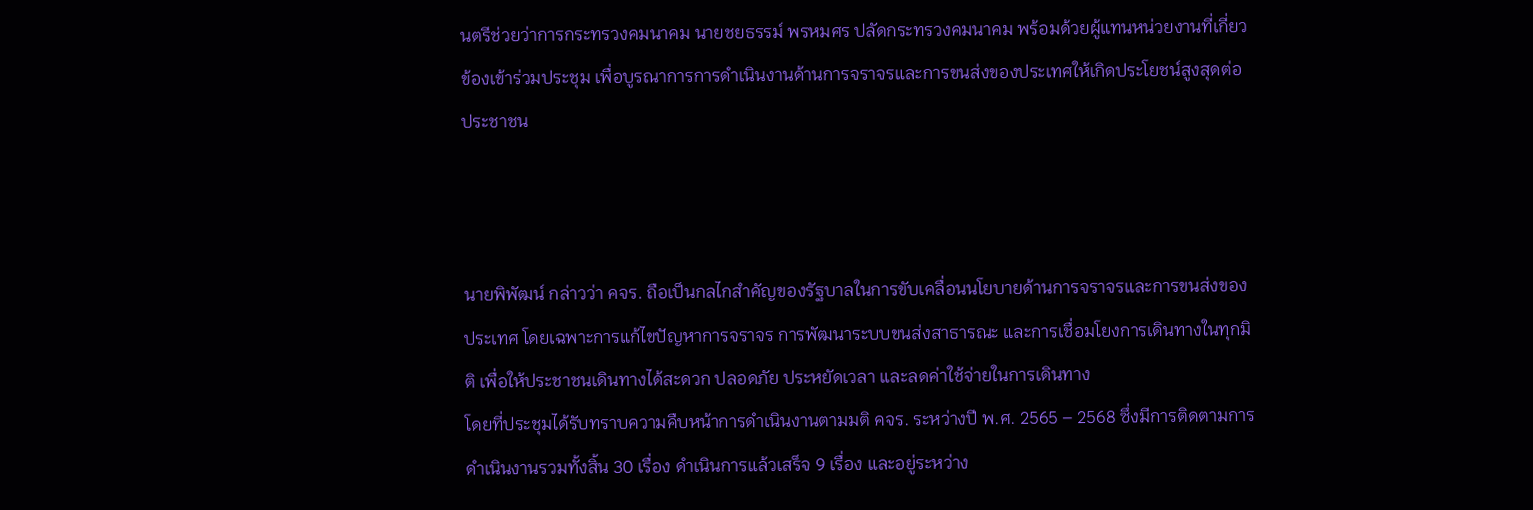นตรีช่วยว่าการกระทรวงคมนาคม นายชยธรรม์ พรหมศร ปลัดกระทรวงคมนาคม พร้อมด้วยผู้แทนหน่วยงานที่เกี่ยวข้องเข้าร่วมประชุม เพื่อบูรณาการการดำเนินงานด้านการจราจรและการขนส่งของประเทศให้เกิดประโยชน์สูงสุดต่อประชาชน



นายพิพัฒน์ กล่าวว่า คจร. ถือเป็นกลไกสำคัญของรัฐบาลในการขับเคลื่อนนโยบายด้านการจราจรและการขนส่งของประเทศ โดยเฉพาะการแก้ไขปัญหาการจราจร การพัฒนาระบบขนส่งสาธารณะ และการเชื่อมโยงการเดินทางในทุกมิติ เพื่อให้ประชาชนเดินทางได้สะดวก ปลอดภัย ประหยัดเวลา และลดค่าใช้จ่ายในการเดินทาง
โดยที่ประชุมได้รับทราบความคืบหน้าการดำเนินงานตามมติ คจร. ระหว่างปี พ.ศ. 2565 – 2568 ซึ่งมีการติดตามการดำเนินงานรวมทั้งสิ้น 30 เรื่อง ดำเนินการแล้วเสร็จ 9 เรื่อง และอยู่ระหว่าง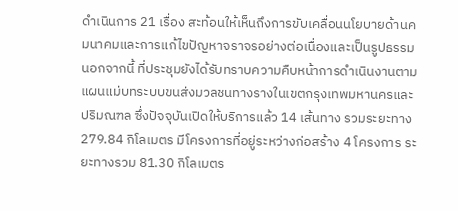ดำเนินการ 21 เรื่อง สะท้อนให้เห็นถึงการขับเคลื่อนนโยบายด้านคมนาคมและการแก้ไขปัญหาจราจรอย่างต่อเนื่องและเป็นรูปธรรม
นอกจากนี้ ที่ประชุมยังได้รับทราบความคืบหน้าการดำเนินงานตามแผนแม่บทระบบขนส่งมวลชนทางรางในเขตกรุงเทพมหานครและปริมณฑล ซึ่งปัจจุบันเปิดให้บริการแล้ว 14 เส้นทาง รวมระยะทาง 279.84 กิโลเมตร มีโครงการที่อยู่ระหว่างก่อสร้าง 4 โครงการ ระยะทางรวม 81.30 กิโลเมตร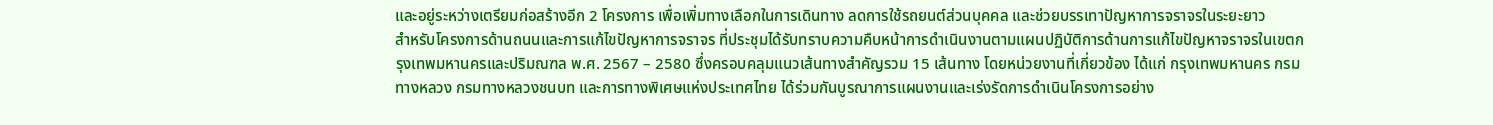และอยู่ระหว่างเตรียมก่อสร้างอีก 2 โครงการ เพื่อเพิ่มทางเลือกในการเดินทาง ลดการใช้รถยนต์ส่วนบุคคล และช่วยบรรเทาปัญหาการจราจรในระยะยาว
สำหรับโครงการด้านถนนและการแก้ไขปัญหาการจราจร ที่ประชุมได้รับทราบความคืบหน้าการดำเนินงานตามแผนปฏิบัติการด้านการแก้ไขปัญหาจราจรในเขตกรุงเทพมหานครและปริมณฑล พ.ศ. 2567 – 2580 ซึ่งครอบคลุมแนวเส้นทางสำคัญรวม 15 เส้นทาง โดยหน่วยงานที่เกี่ยวข้อง ได้แก่ กรุงเทพมหานคร กรมทางหลวง กรมทางหลวงชนบท และการทางพิเศษแห่งประเทศไทย ได้ร่วมกันบูรณาการแผนงานและเร่งรัดการดำเนินโครงการอย่าง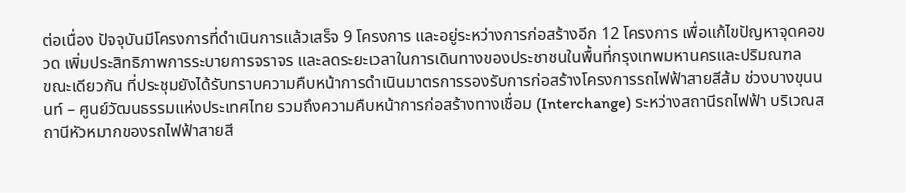ต่อเนื่อง ปัจจุบันมีโครงการที่ดำเนินการแล้วเสร็จ 9 โครงการ และอยู่ระหว่างการก่อสร้างอีก 12 โครงการ เพื่อแก้ไขปัญหาจุดคอขวด เพิ่มประสิทธิภาพการระบายการจราจร และลดระยะเวลาในการเดินทางของประชาชนในพื้นที่กรุงเทพมหานครและปริมณฑล
ขณะเดียวกัน ที่ประชุมยังได้รับทราบความคืบหน้าการดำเนินมาตรการรองรับการก่อสร้างโครงการรถไฟฟ้าสายสีส้ม ช่วงบางขุนนนท์ – ศูนย์วัฒนธรรมแห่งประเทศไทย รวมถึงความคืบหน้าการก่อสร้างทางเชื่อม (Interchange) ระหว่างสถานีรถไฟฟ้า บริเวณสถานีหัวหมากของรถไฟฟ้าสายสี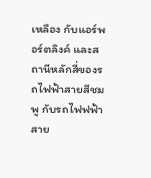เหลือง กับแอร์พอร์ตลิงค์ และสถานีหลักสี่ของรถไฟฟ้าสายสีชมพู กับรถไฟฟฟ้าสาย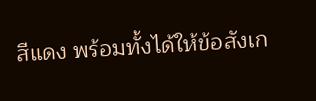สีแดง พร้อมทั้งได้ให้ข้อสังเก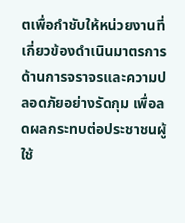ตเพื่อกำชับให้หน่วยงานที่เกี่ยวข้องดำเนินมาตรการด้านการจราจรและความปลอดภัยอย่างรัดกุม เพื่อลดผลกระทบต่อประชาชนผู้ใช้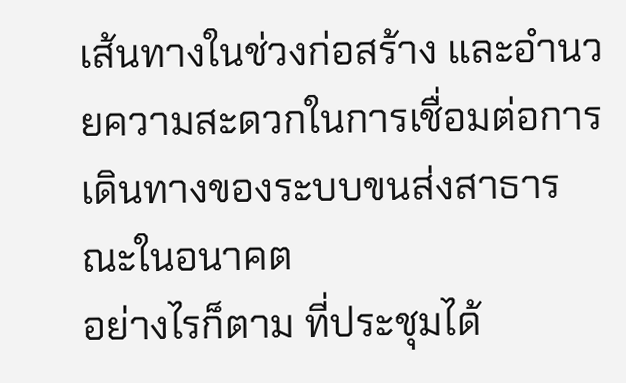เส้นทางในช่วงก่อสร้าง และอำนวยความสะดวกในการเชื่อมต่อการเดินทางของระบบขนส่งสาธารณะในอนาคต
อย่างไรก็ตาม ที่ประชุมได้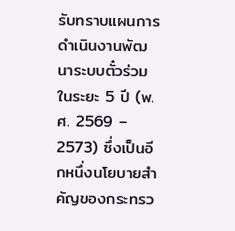รับทราบแผนการดำเนินงานพัฒนาระบบตั๋วร่วมในระยะ 5 ปี (พ.ศ. 2569 – 2573) ซึ่งเป็นอีกหนึ่งนโยบายสำคัญของกระทรว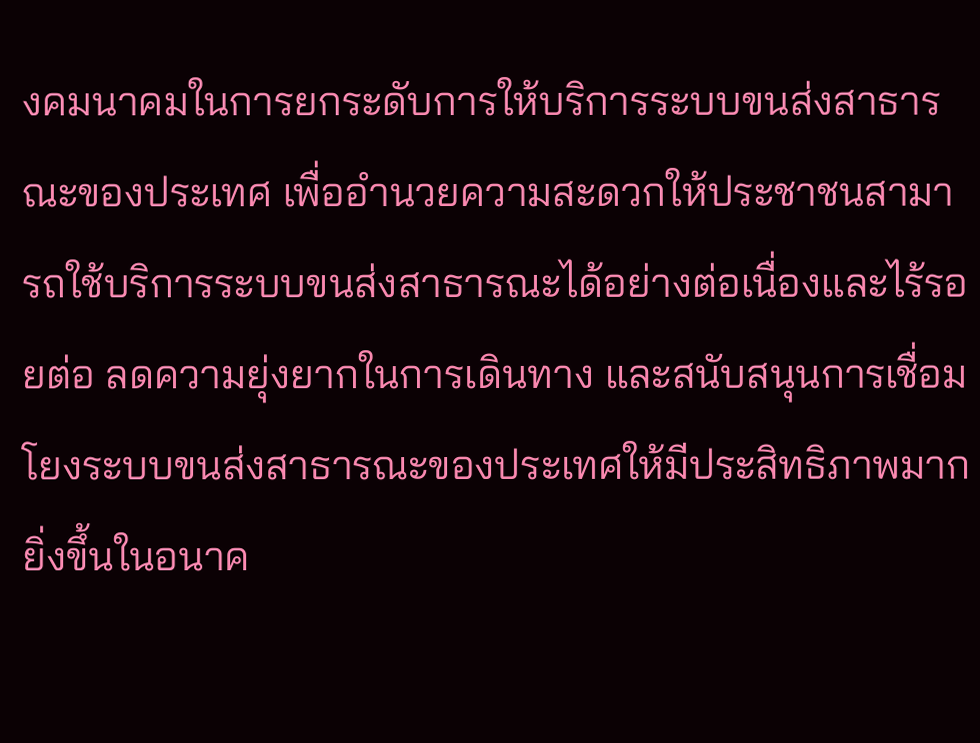งคมนาคมในการยกระดับการให้บริการระบบขนส่งสาธารณะของประเทศ เพื่ออำนวยความสะดวกให้ประชาชนสามารถใช้บริการระบบขนส่งสาธารณะได้อย่างต่อเนื่องและไร้รอยต่อ ลดความยุ่งยากในการเดินทาง และสนับสนุนการเชื่อมโยงระบบขนส่งสาธารณะของประเทศให้มีประสิทธิภาพมากยิ่งขึ้นในอนาค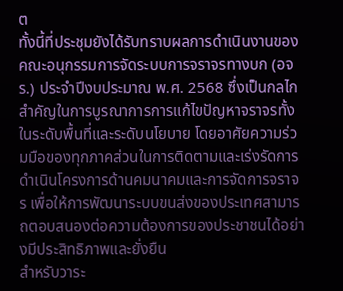ต
ทั้งนี้ที่ประชุมยังได้รับทราบผลการดำเนินงานของคณะอนุกรรมการจัดระบบการจราจรทางบก (อจร.) ประจำปีงบประมาณ พ.ศ. 2568 ซึ่งเป็นกลไกสำคัญในการบูรณาการการแก้ไขปัญหาจราจรทั้งในระดับพื้นที่และระดับนโยบาย โดยอาศัยความร่วมมือของทุกภาคส่วนในการติดตามและเร่งรัดการดำเนินโครงการด้านคมนาคมและการจัดการจราจร เพื่อให้การพัฒนาระบบขนส่งของประเทศสามารถตอบสนองต่อความต้องการของประชาชนได้อย่างมีประสิทธิภาพและยั่งยืน
สำหรับวาระ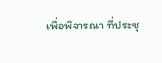เพื่อพิจารณา ที่ประชุ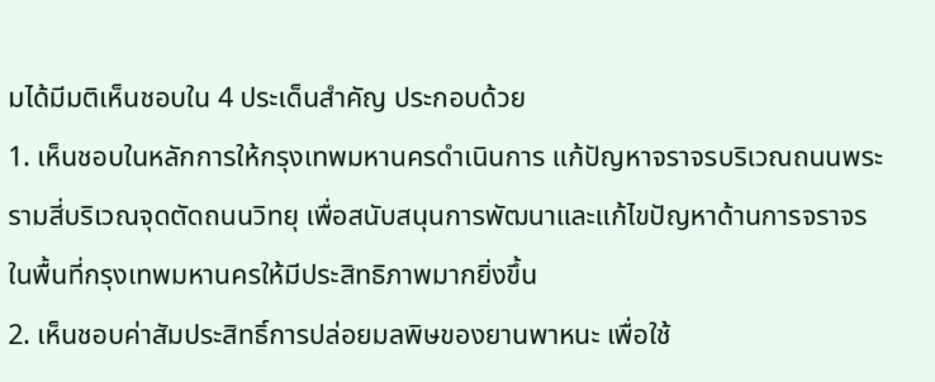มได้มีมติเห็นชอบใน 4 ประเด็นสำคัญ ประกอบด้วย
1. เห็นชอบในหลักการให้กรุงเทพมหานครดำเนินการ แก้ปัญหาจราจรบริเวณถนนพระรามสี่บริเวณจุดตัดถนนวิทยุ เพื่อสนับสนุนการพัฒนาและแก้ไขปัญหาด้านการจราจรในพื้นที่กรุงเทพมหานครให้มีประสิทธิภาพมากยิ่งขึ้น
2. เห็นชอบค่าสัมประสิทธิ์การปล่อยมลพิษของยานพาหนะ เพื่อใช้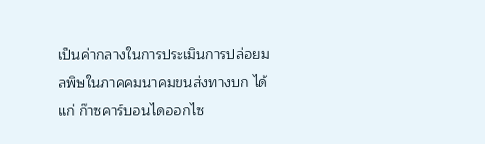เป็นค่ากลางในการประเมินการปล่อยมลพิษในภาคคมนาคมขนส่งทางบก ได้แก่ ก๊าซคาร์บอนไดออกไซ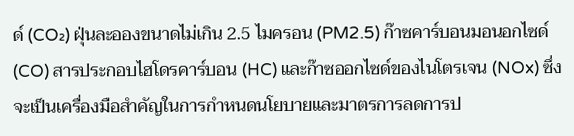ด์ (CO₂) ฝุ่นละอองขนาดไม่เกิน 2.5 ไมครอน (PM2.5) ก๊าซคาร์บอนมอนอกไซด์ (CO) สารประกอบไฮโดรคาร์บอน (HC) และก๊าซออกไซด์ของไนโตรเจน (NOx) ซึ่งจะเป็นเครื่องมือสำคัญในการกำหนดนโยบายและมาตรการลดการป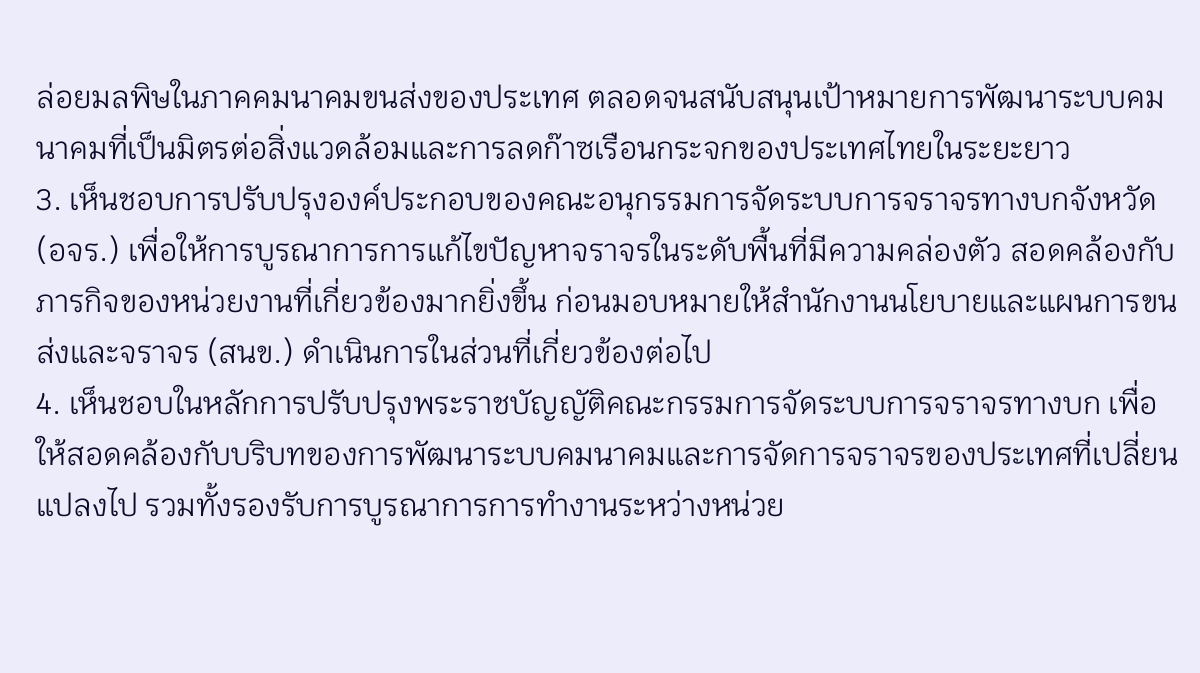ล่อยมลพิษในภาคคมนาคมขนส่งของประเทศ ตลอดจนสนับสนุนเป้าหมายการพัฒนาระบบคมนาคมที่เป็นมิตรต่อสิ่งแวดล้อมและการลดก๊าซเรือนกระจกของประเทศไทยในระยะยาว
3. เห็นชอบการปรับปรุงองค์ประกอบของคณะอนุกรรมการจัดระบบการจราจรทางบกจังหวัด (อจร.) เพื่อให้การบูรณาการการแก้ไขปัญหาจราจรในระดับพื้นที่มีความคล่องตัว สอดคล้องกับภารกิจของหน่วยงานที่เกี่ยวข้องมากยิ่งขึ้น ก่อนมอบหมายให้สำนักงานนโยบายและแผนการขนส่งและจราจร (สนข.) ดำเนินการในส่วนที่เกี่ยวข้องต่อไป
4. เห็นชอบในหลักการปรับปรุงพระราชบัญญัติคณะกรรมการจัดระบบการจราจรทางบก เพื่อให้สอดคล้องกับบริบทของการพัฒนาระบบคมนาคมและการจัดการจราจรของประเทศที่เปลี่ยนแปลงไป รวมทั้งรองรับการบูรณาการการทำงานระหว่างหน่วย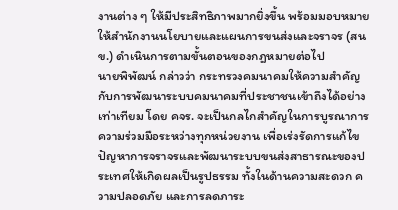งานต่าง ๆ ให้มีประสิทธิภาพมากยิ่งขึ้น พร้อมมอบหมายให้สำนักงานนโยบายและแผนการขนส่งและจราจร (สนข.) ดำเนินการตามขั้นตอนของกฎหมายต่อไป
นายพิพัฒน์ กล่าวว่า กระทรวงคมนาคมให้ความสำคัญกับการพัฒนาระบบคมนาคมที่ประชาชนเข้าถึงได้อย่างเท่าเทียม โดย คจร. จะเป็นกลไกสำคัญในการบูรณาการความร่วมมือระหว่างทุกหน่วยงาน เพื่อเร่งรัดการแก้ไขปัญหาการจราจรและพัฒนาระบบขนส่งสาธารณะของประเทศให้เกิดผลเป็นรูปธรรม ทั้งในด้านความสะดวก ความปลอดภัย และการลดภาระ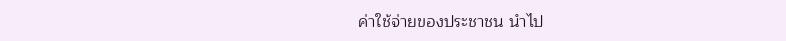ค่าใช้จ่ายของประชาชน นำไป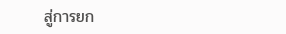สู่การยก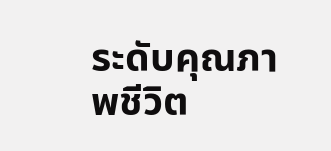ระดับคุณภาพชีวิต